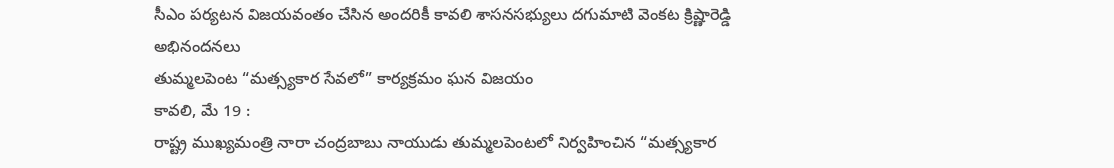సీఎం పర్యటన విజయవంతం చేసిన అందరికీ కావలి శాసనసభ్యులు దగుమాటి వెంకట క్రిష్ణారెడ్డి అభినందనలు
తుమ్మలపెంట “మత్స్యకార సేవలో” కార్యక్రమం ఘన విజయం
కావలి, మే 19 :
రాష్ట్ర ముఖ్యమంత్రి నారా చంద్రబాబు నాయుడు తుమ్మలపెంటలో నిర్వహించిన “మత్స్యకార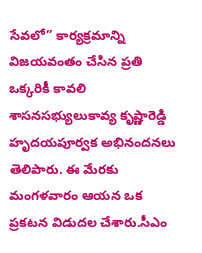సేవలో” కార్యక్రమాన్ని విజయవంతం చేసిన ప్రతి ఒక్కరికీ కావలి శాసనసభ్యులుకావ్య కృష్ణారెడ్డి హృదయపూర్వక అభినందనలు తెలిపారు. ఈ మేరకు మంగళవారం ఆయన ఒక ప్రకటన విడుదల చేశారు.సీఎం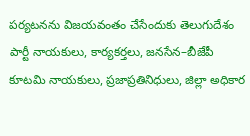పర్యటనను విజయవంతం చేసేందుకు తెలుగుదేశం పార్టీ నాయకులు, కార్యకర్తలు, జనసేన–బీజేపీ కూటమి నాయకులు, ప్రజాప్రతినిధులు, జిల్లా అధికార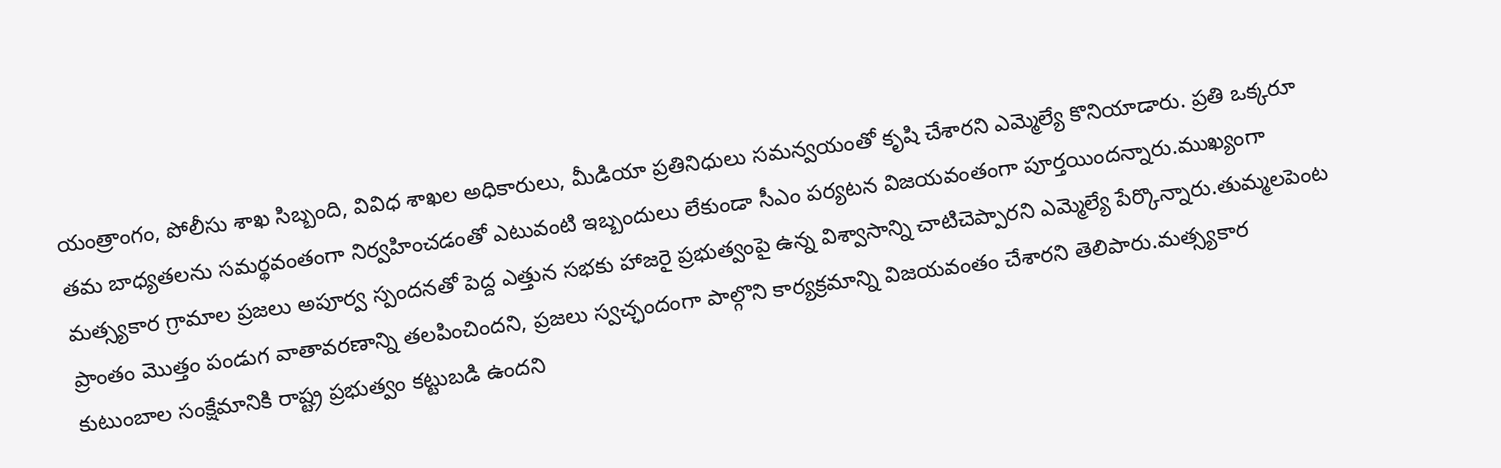యంత్రాంగం, పోలీసు శాఖ సిబ్బంది, వివిధ శాఖల అధికారులు, మీడియా ప్రతినిధులు సమన్వయంతో కృషి చేశారని ఎమ్మెల్యే కొనియాడారు. ప్రతి ఒక్కరూ తమ బాధ్యతలను సమర్థవంతంగా నిర్వహించడంతో ఎటువంటి ఇబ్బందులు లేకుండా సీఎం పర్యటన విజయవంతంగా పూర్తయిందన్నారు.ముఖ్యంగా మత్స్యకార గ్రామాల ప్రజలు అపూర్వ స్పందనతో పెద్ద ఎత్తున సభకు హాజరై ప్రభుత్వంపై ఉన్న విశ్వాసాన్ని చాటిచెప్పారని ఎమ్మెల్యే పేర్కొన్నారు.తుమ్మలపెంట ప్రాంతం మొత్తం పండుగ వాతావరణాన్ని తలపించిందని, ప్రజలు స్వచ్ఛందంగా పాల్గొని కార్యక్రమాన్ని విజయవంతం చేశారని తెలిపారు.మత్స్యకార కుటుంబాల సంక్షేమానికి రాష్ట్ర ప్రభుత్వం కట్టుబడి ఉందని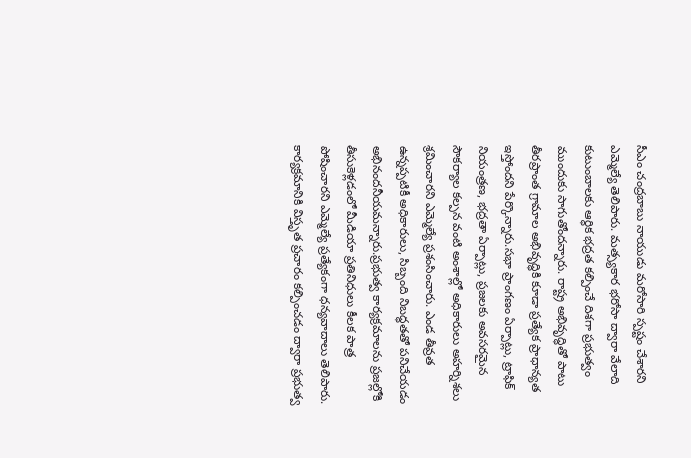సీఎం చంద్రబాబు నాయుడు మరోసారి స్పష్టం చేశారని ఎమ్మెల్యే తెలిపారు. మత్స్యకార భరోసా ద్వారా వేలాది కుటుంబాలకు ఆర్థిక భద్రత కల్పించే దిశగా ప్రభుత్వం ముందుకు సాగుతోందన్నారు. రాష్ట్ర అభివృద్ధితో పాటు తీరప్రాంత గ్రామాల అభివృద్ధికి కూడా ప్రత్యేక ప్రాధాన్యత ఇస్తోందని పేర్కొన్నారు.సభా ప్రాంగణం ఏర్పాట్లు, ట్రాఫిక్ నియంత్రణ, భద్రతా ఏర్పాట్లు, ప్రజలకు అవసరమైన సౌకర్యాల కల్పన వంటి అంశాల్లో అధికారులు అహర్నిశలు శ్రమించారని ఎమ్మెల్యే ప్రశంసించారు. ఎండ తీవ్రత ఉన్నప్పటికీ అధికారులు, సిబ్బంది నిబద్ధతతో పనిచేయడం అభినందనీయమన్నారు.ప్రభుత్వ కార్యక్రమాలను ప్రజల్లోకి తీసుకెళ్లడంలో మీడియా ప్రతినిధులు కీలక పాత్ర పోషించారని ఎమ్మెల్యే ప్రత్యేకంగా ధన్యవాదాలు తెలిపారు. కార్యక్రమానికి విస్తృత ప్రచారం కల్పించడం ద్వారా ప్రభుత్వ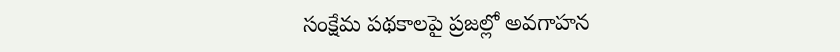సంక్షేమ పథకాలపై ప్రజల్లో అవగాహన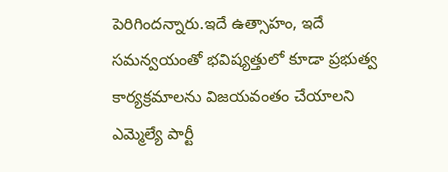పెరిగిందన్నారు.ఇదే ఉత్సాహం, ఇదే సమన్వయంతో భవిష్యత్తులో కూడా ప్రభుత్వ కార్యక్రమాలను విజయవంతం చేయాలని ఎమ్మెల్యే పార్టీ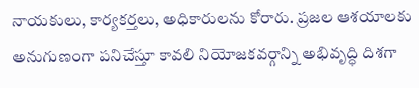నాయకులు, కార్యకర్తలు, అధికారులను కోరారు. ప్రజల ఆశయాలకు అనుగుణంగా పనిచేస్తూ కావలి నియోజకవర్గాన్ని అభివృద్ధి దిశగా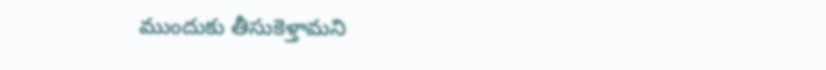ముందుకు తీసుకెళ్తామని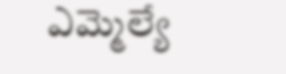ఎమ్మెల్యే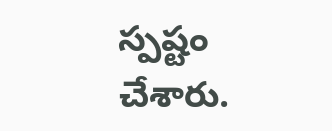స్పష్టం చేశారు.